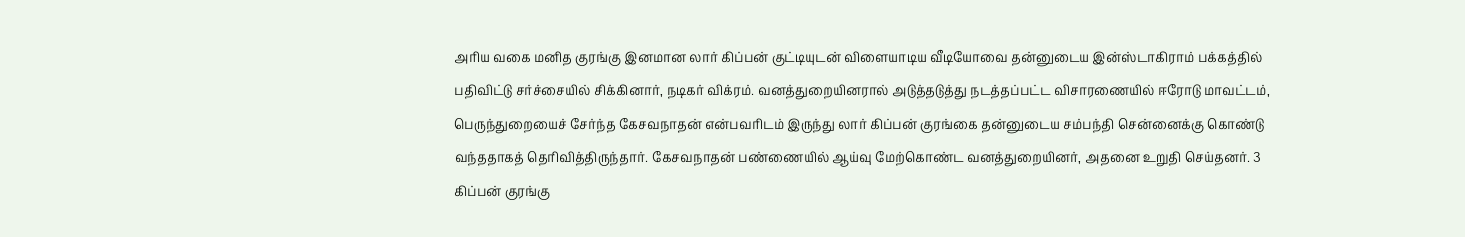அரிய வகை மனித குரங்கு இனமான லார் கிப்பன் குட்டியுடன் விளையாடிய வீடியோவை தன்னுடைய இன்ஸ்டாகிராம் பக்கத்தில் பதிவிட்டு சர்ச்சையில் சிக்கினார், நடிகர் விக்ரம். வனத்துறையினரால் அடுத்தடுத்து நடத்தப்பட்ட விசாரணையில் ஈரோடு மாவட்டம், பெருந்துறையைச் சேர்ந்த கேசவநாதன் என்பவரிடம் இருந்து லார் கிப்பன் குரங்கை தன்னுடைய சம்பந்தி சென்னைக்கு கொண்டு வந்ததாகத் தெரிவித்திருந்தார். கேசவநாதன் பண்ணையில் ஆய்வு மேற்கொண்ட வனத்துறையினர், அதனை உறுதி செய்தனர். 3 கிப்பன் குரங்கு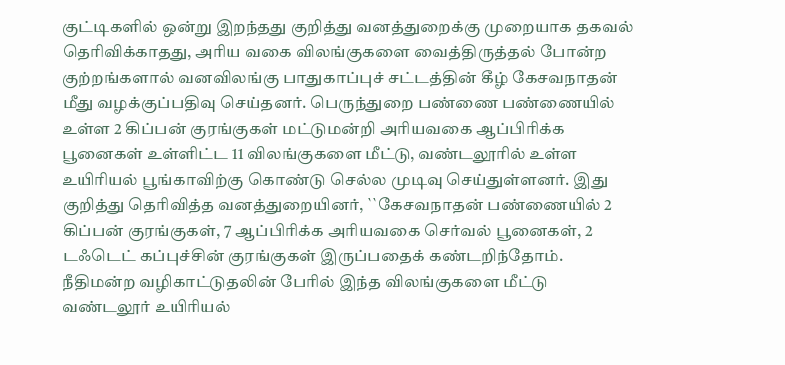குட்டிகளில் ஒன்று இறந்தது குறித்து வனத்துறைக்கு முறையாக தகவல் தெரிவிக்காதது, அரிய வகை விலங்குகளை வைத்திருத்தல் போன்ற குற்றங்களால் வனவிலங்கு பாதுகாப்புச் சட்டத்தின் கீழ் கேசவநாதன் மீது வழக்குப்பதிவு செய்தனர். பெருந்துறை பண்ணை பண்ணையில் உள்ள 2 கிப்பன் குரங்குகள் மட்டுமன்றி அரியவகை ஆப்பிரிக்க பூனைகள் உள்ளிட்ட 11 விலங்குகளை மீட்டு, வண்டலூரில் உள்ள உயிரியல் பூங்காவிற்கு கொண்டு செல்ல முடிவு செய்துள்ளனர். இது குறித்து தெரிவித்த வனத்துறையினர், ``கேசவநாதன் பண்ணையில் 2 கிப்பன் குரங்குகள், 7 ஆப்பிரிக்க அரியவகை செர்வல் பூனைகள், 2 டஃடெட் கப்புச்சின் குரங்குகள் இருப்பதைக் கண்டறிந்தோம். நீதிமன்ற வழிகாட்டுதலின் பேரில் இந்த விலங்குகளை மீட்டு வண்டலூர் உயிரியல்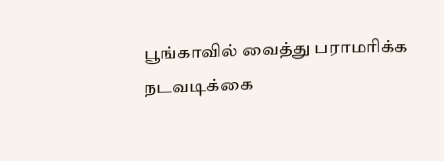பூங்காவில் வைத்து பராமரிக்க நடவடிக்கை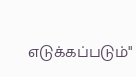எடுக்கப்படும்"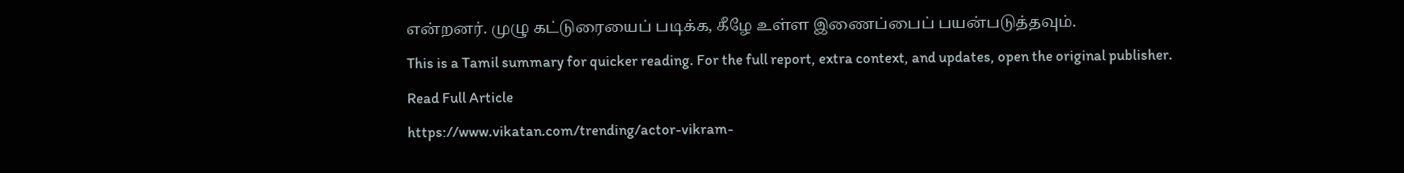என்றனர். முழு கட்டுரையைப் படிக்க, கீழே உள்ள இணைப்பைப் பயன்படுத்தவும்.
This is a Tamil summary for quicker reading. For the full report, extra context, and updates, open the original publisher.
Read Full Article
https://www.vikatan.com/trending/actor-vikram-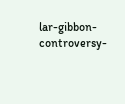lar-gibbon-controversy-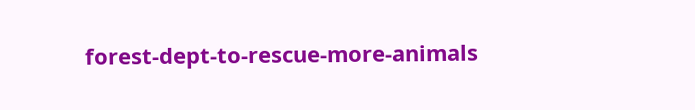forest-dept-to-rescue-more-animals